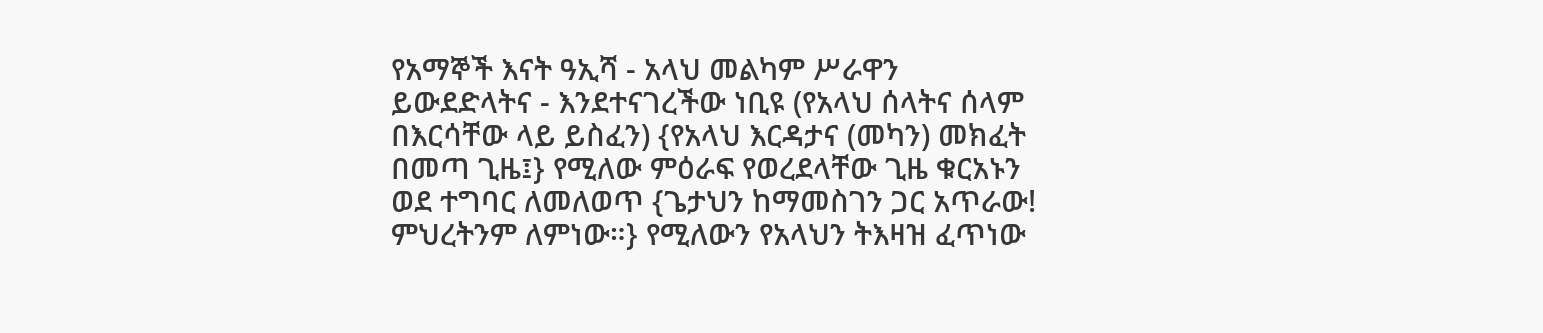የአማኞች እናት ዓኢሻ - አላህ መልካም ሥራዋን ይውደድላትና - እንደተናገረችው ነቢዩ (የአላህ ሰላትና ሰላም በእርሳቸው ላይ ይስፈን) {የአላህ እርዳታና (መካን) መክፈት በመጣ ጊዜ፤} የሚለው ምዕራፍ የወረደላቸው ጊዜ ቁርአኑን ወደ ተግባር ለመለወጥ {ጌታህን ከማመስገን ጋር አጥራው! ምህረትንም ለምነው።} የሚለውን የአላህን ትእዛዝ ፈጥነው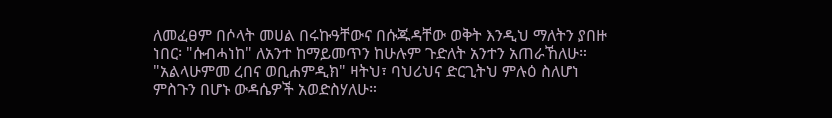ለመፈፀም በሶላት መሀል በሩኩዓቸውና በሱጁዳቸው ወቅት እንዲህ ማለትን ያበዙ ነበር፡ "ሱብሓነከ" ለአንተ ከማይመጥን ከሁሉም ጉድለት አንተን አጠራኸለሁ። "አልላሁምመ ረበና ወቢሐምዲክ" ዛትህ፣ ባህሪህና ድርጊትህ ምሉዕ ስለሆነ ምስጉን በሆኑ ውዳሴዎች አወድስሃለሁ።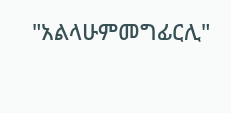"አልላሁምመግፊርሊ"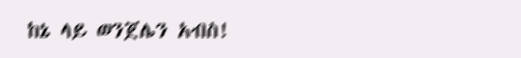ከኔ ላይ ወንጀሌን አብስ!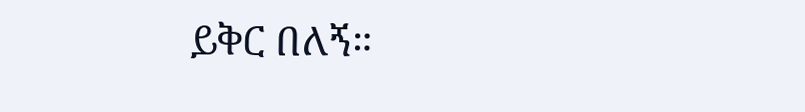ይቅር በለኝ።